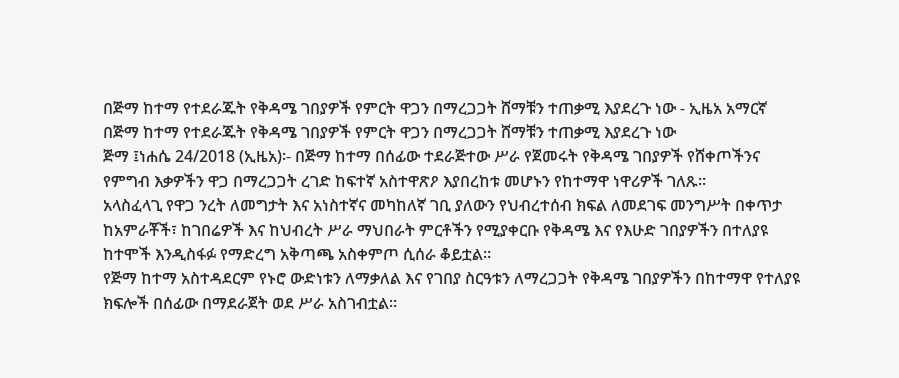በጅማ ከተማ የተደራጁት የቅዳሜ ገበያዎች የምርት ዋጋን በማረጋጋት ሸማቹን ተጠቃሚ እያደረጉ ነው - ኢዜአ አማርኛ
በጅማ ከተማ የተደራጁት የቅዳሜ ገበያዎች የምርት ዋጋን በማረጋጋት ሸማቹን ተጠቃሚ እያደረጉ ነው
ጅማ ፤ነሐሴ 24/2018 (ኢዜአ)፡- በጅማ ከተማ በሰፊው ተደራጅተው ሥራ የጀመሩት የቅዳሜ ገበያዎች የሸቀጦችንና የምግብ እቃዎችን ዋጋ በማረጋጋት ረገድ ከፍተኛ አስተዋጽዖ እያበረከቱ መሆኑን የከተማዋ ነዋሪዎች ገለጹ።
አላስፈላጊ የዋጋ ንረት ለመግታት እና አነስተኛና መካከለኛ ገቢ ያለውን የህብረተሰብ ክፍል ለመደገፍ መንግሥት በቀጥታ ከአምራቾች፣ ከገበሬዎች እና ከህብረት ሥራ ማህበራት ምርቶችን የሚያቀርቡ የቅዳሜ እና የእሁድ ገበያዎችን በተለያዩ ከተሞች እንዲስፋፉ የማድረግ አቅጣጫ አስቀምጦ ሲሰራ ቆይቷል።
የጅማ ከተማ አስተዳደርም የኑሮ ውድነቱን ለማቃለል እና የገበያ ስርዓቱን ለማረጋጋት የቅዳሜ ገበያዎችን በከተማዋ የተለያዩ ክፍሎች በሰፊው በማደራጀት ወደ ሥራ አስገብቷል።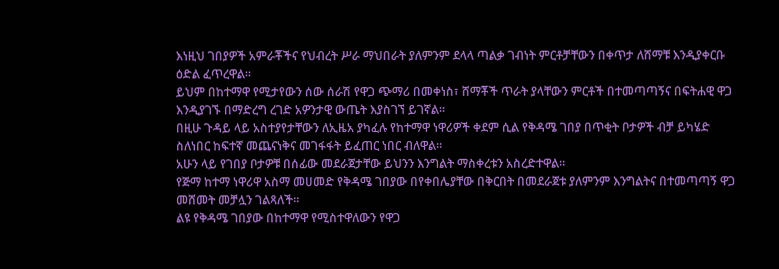እነዚህ ገበያዎች አምራቾችና የህብረት ሥራ ማህበራት ያለምንም ደላላ ጣልቃ ገብነት ምርቶቻቸውን በቀጥታ ለሸማቹ እንዲያቀርቡ ዕድል ፈጥረዋል።
ይህም በከተማዋ የሚታየውን ሰው ሰራሽ የዋጋ ጭማሪ በመቀነስ፣ ሸማቾች ጥራት ያላቸውን ምርቶች በተመጣጣኝና በፍትሐዊ ዋጋ እንዲያገኙ በማድረግ ረገድ አዎንታዊ ውጤት እያስገኘ ይገኛል።
በዚሁ ጉዳይ ላይ አስተያየታቸውን ለኢዜአ ያካፈሉ የከተማዋ ነዋሪዎች ቀደም ሲል የቅዳሜ ገበያ በጥቂት ቦታዎች ብቻ ይካሄድ ስለነበር ከፍተኛ መጨናነቅና መገፋፋት ይፈጠር ነበር ብለዋል።
አሁን ላይ የገበያ ቦታዎቹ በሰፊው መደራጀታቸው ይህንን እንግልት ማስቀረቱን አስረድተዋል።
የጅማ ከተማ ነዋሪዋ አስማ መሀመድ የቅዳሜ ገበያው በየቀበሌያቸው በቅርበት በመደራጀቱ ያለምንም እንግልትና በተመጣጣኝ ዋጋ መሸመት መቻሏን ገልጻለች።
ልዩ የቅዳሜ ገበያው በከተማዋ የሚስተዋለውን የዋጋ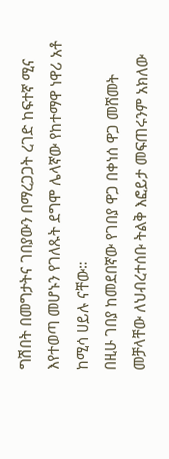ግሽበት በመግታትና ገበያውን በማረጋጋት ረገድ ከፍተኛ ሚና እየተወጣ መሆኑን የገለጹት ደግሞ ሌላኛው የከተማዋ ነዋሪ አቶ ከሚሳ ሀይሉ ናቸው።
በዚሁ ገበያ ከመደበኛው የገበያ ዋጋ በቀነሰ ዋጋ መሸመት መቻላቸው ለህብረተሰቡ ትልቅ እፎይታ መፍጠሩንም አክለው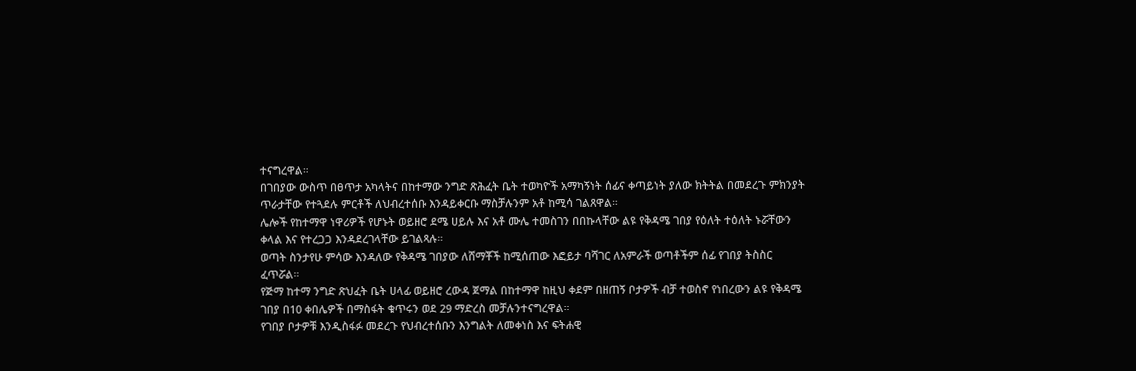ተናግረዋል።
በገበያው ውስጥ በፀጥታ አካላትና በከተማው ንግድ ጽሕፈት ቤት ተወካዮች አማካኝነት ሰፊና ቀጣይነት ያለው ክትትል በመደረጉ ምክንያት ጥራታቸው የተጓደሉ ምርቶች ለህብረተሰቡ እንዳይቀርቡ ማስቻሉንም አቶ ከሚሳ ገልጸዋል።
ሌሎች የከተማዋ ነዋሪዎች የሆኑት ወይዘሮ ደሜ ሀይሉ እና አቶ ሙሌ ተመስገን በበኩላቸው ልዩ የቅዳሜ ገበያ የዕለት ተዕለት ኑሯቸውን ቀላል እና የተረጋጋ እንዳደረገላቸው ይገልጻሉ።
ወጣት ስንታየሁ ምሳው እንዳለው የቅዳሜ ገበያው ለሸማቾች ከሚሰጠው እፎይታ ባሻገር ለአምራች ወጣቶችም ሰፊ የገበያ ትስስር ፈጥሯል።
የጅማ ከተማ ንግድ ጽህፈት ቤት ሀላፊ ወይዘሮ ረውዳ ጀማል በከተማዋ ከዚህ ቀደም በዘጠኝ ቦታዎች ብቻ ተወስኖ የነበረውን ልዩ የቅዳሜ ገበያ በ10 ቀበሌዎች በማስፋት ቁጥሩን ወደ 29 ማድረስ መቻሉንተናግረዋል።
የገበያ ቦታዎቹ እንዲስፋፉ መደረጉ የህብረተሰቡን እንግልት ለመቀነስ እና ፍትሐዊ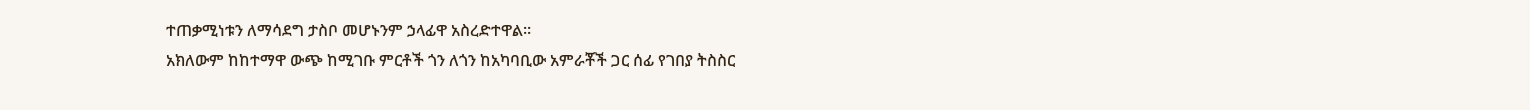ተጠቃሚነቱን ለማሳደግ ታስቦ መሆኑንም ኃላፊዋ አስረድተዋል።
አክለውም ከከተማዋ ውጭ ከሚገቡ ምርቶች ጎን ለጎን ከአካባቢው አምራቾች ጋር ሰፊ የገበያ ትስስር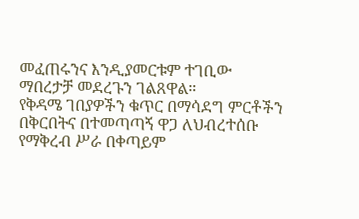መፈጠሩንና እንዲያመርቱም ተገቢው ማበረታቻ መደረጉን ገልጸዋል።
የቅዳሜ ገበያዎችን ቁጥር በማሳደግ ምርቶችን በቅርበትና በተመጣጣኝ ዋጋ ለህብረተሰቡ የማቅረብ ሥራ በቀጣይም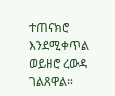ተጠናክሮ እንደሚቀጥል ወይዘሮ ረውዳ ገልጸዋል።